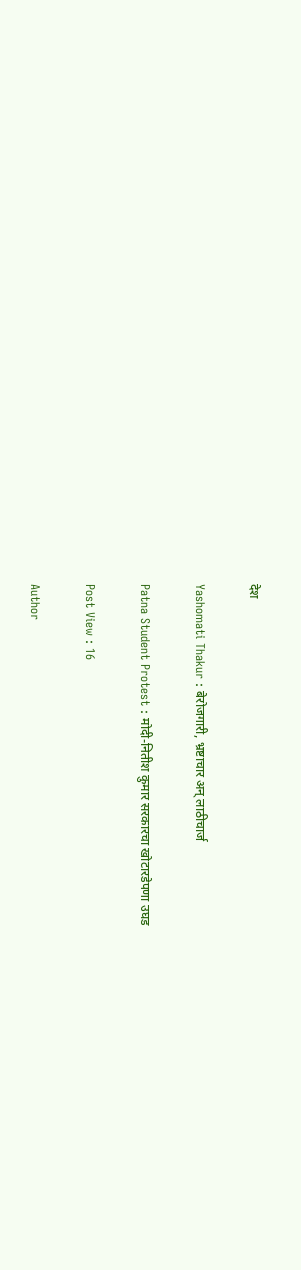देश

Yashomati Thakur : बेरोजगारी, भ्रष्टाचार अन् लाठीचार्ज

Patna Student Protest : मोदी-नितीश कुमार सरकारचा खोटारडेपणा उघड

Post View : 16

Author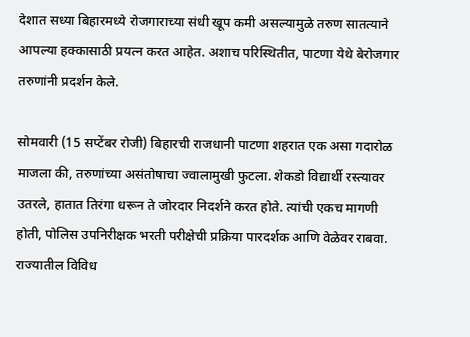देशात सध्या बिहारमध्ये रोजगाराच्या संधी खूप कमी असल्यामुळे तरुण सातत्याने आपल्या हक्कासाठी प्रयत्न करत आहेत. अशाच परिस्थितीत, पाटणा येथे बेरोजगार तरुणांनी प्रदर्शन केले.

सोमवारी (15 सप्टेंबर रोजी) बिहारची राजधानी पाटणा शहरात एक असा गदारोळ माजला की, तरुणांच्या असंतोषाचा ज्वालामुखी फुटला. शेकडो विद्यार्थी रस्त्यावर उतरले, हातात तिरंगा धरून ते जोरदार निदर्शने करत होते. त्यांची एकच मागणी होती, पोलिस उपनिरीक्षक भरती परीक्षेची प्रक्रिया पारदर्शक आणि वेळेवर राबवा. राज्यातील विविध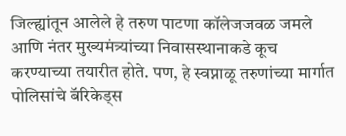जिल्ह्यांतून आलेले हे तरुण पाटणा कॉलेजजवळ जमले आणि नंतर मुख्यमंत्र्यांच्या निवासस्थानाकडे कूच करण्याच्या तयारीत होते. पण, हे स्वप्नाळू तरुणांच्या मार्गात पोलिसांचे बॅरिकेड्स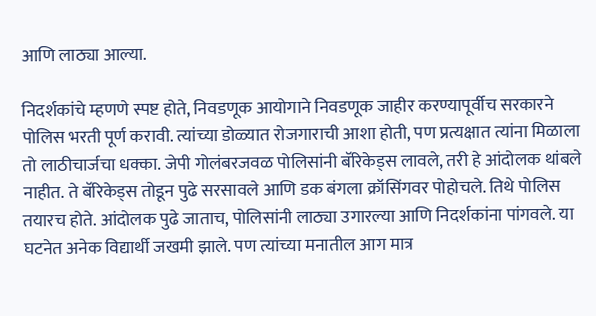आणि लाठ्या आल्या.

निदर्शकांचे म्हणणे स्पष्ट होते, निवडणूक आयोगाने निवडणूक जाहीर करण्यापूर्वीच सरकारने पोलिस भरती पूर्ण करावी. त्यांच्या डोळ्यात रोजगाराची आशा होती, पण प्रत्यक्षात त्यांना मिळाला तो लाठीचार्जचा धक्का. जेपी गोलंबरजवळ पोलिसांनी बॅरिकेड्स लावले, तरी हे आंदोलक थांबले नाहीत. ते बॅरिकेड्स तोडून पुढे सरसावले आणि डक बंगला क्रॉसिंगवर पोहोचले. तिथे पोलिस तयारच होते. आंदोलक पुढे जाताच, पोलिसांनी लाठ्या उगारल्या आणि निदर्शकांना पांगवले. या घटनेत अनेक विद्यार्थी जखमी झाले. पण त्यांच्या मनातील आग मात्र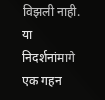विझली नाही. या निदर्शनांमागे एक गहन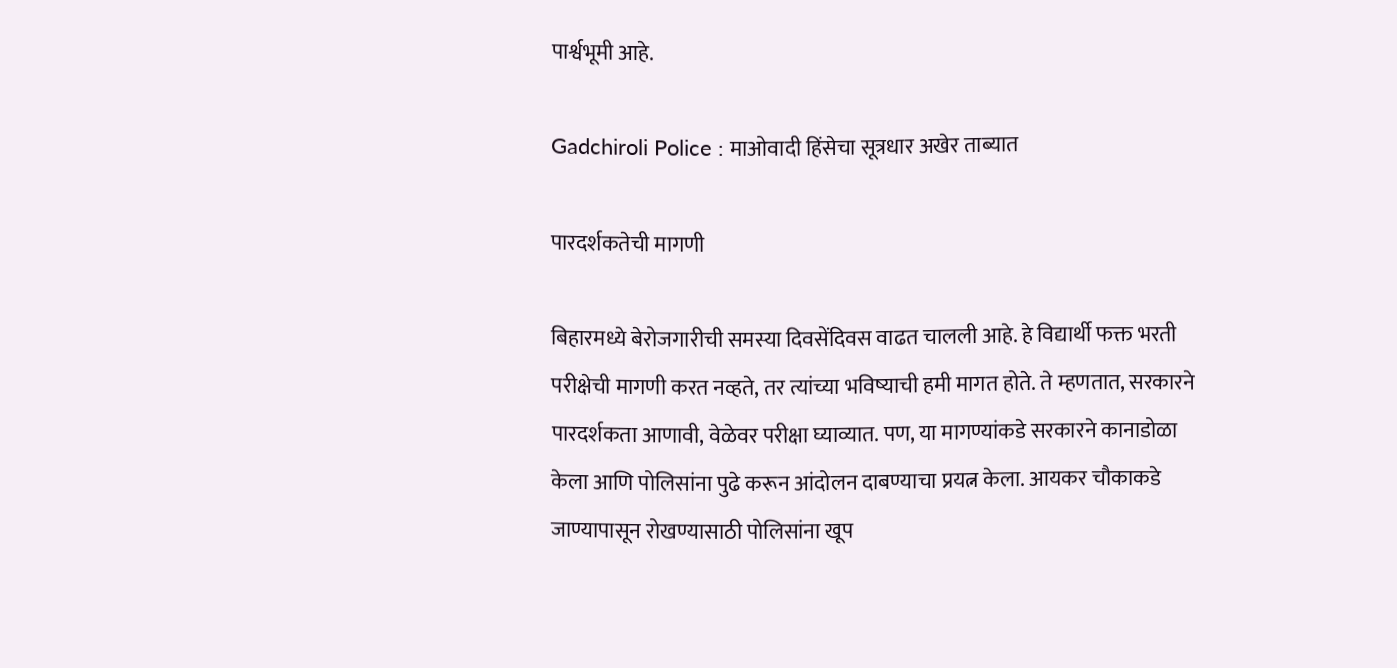पार्श्वभूमी आहे.

Gadchiroli Police : माओवादी हिंसेचा सूत्रधार अखेर ताब्यात

पारदर्शकतेची मागणी

बिहारमध्ये बेरोजगारीची समस्या दिवसेंदिवस वाढत चालली आहे. हे विद्यार्थी फक्त भरती परीक्षेची मागणी करत नव्हते, तर त्यांच्या भविष्याची हमी मागत होते. ते म्हणतात, सरकारने पारदर्शकता आणावी, वेळेवर परीक्षा घ्याव्यात. पण, या मागण्यांकडे सरकारने कानाडोळा केला आणि पोलिसांना पुढे करून आंदोलन दाबण्याचा प्रयत्न केला. आयकर चौकाकडे जाण्यापासून रोखण्यासाठी पोलिसांना खूप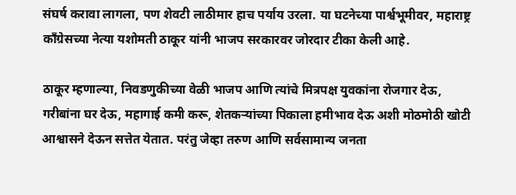संघर्ष करावा लागला, पण शेवटी लाठीमार हाच पर्याय उरला. या घटनेच्या पार्श्वभूमीवर, महाराष्ट्र काँग्रेसच्या नेत्या यशोमती ठाकूर यांनी भाजप सरकारवर जोरदार टीका केली आहे.

ठाकूर म्हणाल्या, निवडणुकीच्या वेळी भाजप आणि त्यांचे मित्रपक्ष युवकांना रोजगार देऊ, गरीबांना घर देऊ, महागाई कमी करू, शेतकऱ्यांच्या पिकाला हमीभाव देऊ अशी मोठमोठी खोटी आश्वासने देऊन सत्तेत येतात. परंतु जेव्हा तरुण आणि सर्वसामान्य जनता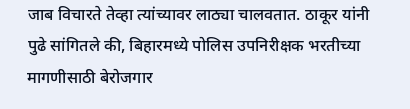जाब विचारते तेव्हा त्यांच्यावर लाठ्या चालवतात. ठाकूर यांनी पुढे सांगितले की, बिहारमध्ये पोलिस उपनिरीक्षक भरतीच्या मागणीसाठी बेरोजगार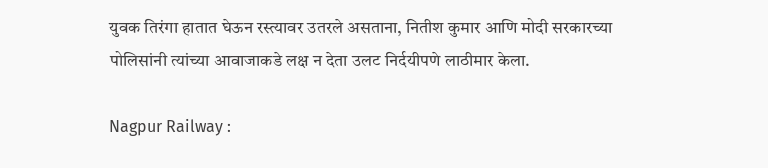युवक तिरंगा हातात घेऊन रस्त्यावर उतरले असताना, नितीश कुमार आणि मोदी सरकारच्या पोलिसांनी त्यांच्या आवाजाकडे लक्ष न देता उलट निर्दयीपणे लाठीमार केला.

Nagpur Railway :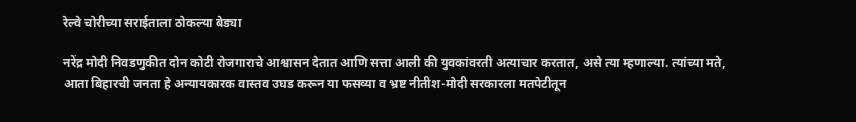रेल्वे चोरीच्या सराईताला ठोकल्या बेड्या

नरेंद्र मोदी निवडणुकीत दोन कोटी रोजगाराचे आश्वासन देतात आणि सत्ता आली की युवकांवरती अत्याचार करतात, असे त्या म्हणाल्या. त्यांच्या मते, आता बिहारची जनता हे अन्यायकारक वास्तव उघड करून या फसव्या व भ्रष्ट नीतीश-मोदी सरकारला मतपेटीतून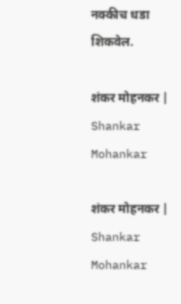नक्कीच धडा शिकवेल.

शंकर मोहनकर | Shankar Mohankar

शंकर मोहनकर | Shankar Mohankar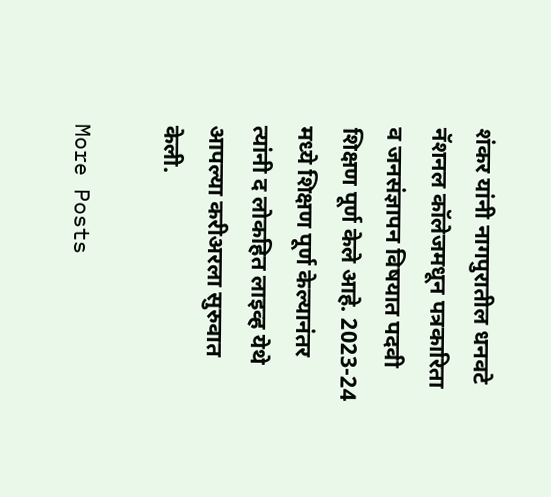शंकर यांनी नागपुरातील धनवटे नॅशनल कॉलेजमधून पत्रकारिता व जनसंज्ञापन विषयात पदवी शिक्षण पूर्ण केले आहे. 2023-24 मध्ये शिक्षण पूर्ण केल्यानंतर त्यांनी द लोकहित लाइव्ह येथे आपल्या करीअरला सुरुवात केली.

More Posts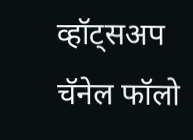व्हॉट्सअप चॅनेल फॉलो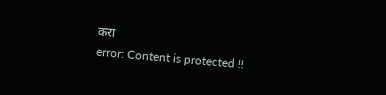करा
error: Content is protected !!